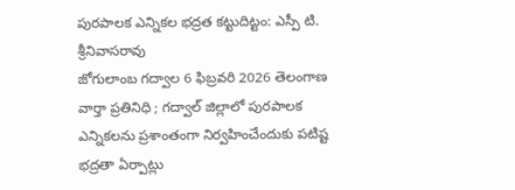పురపాలక ఎన్నికల భద్రత కట్టుదిట్టం: ఎస్పీ టి. శ్రీనివాసరావు
జోగులాంబ గద్వాల 6 ఫిబ్రవరి 2026 తెలంగాణ వార్తా ప్రతినిధి ; గద్వాల్ జిల్లాలో పురపాలక ఎన్నికలను ప్రశాంతంగా నిర్వహించేందుకు పటిష్ట భద్రతా ఏర్పాట్లు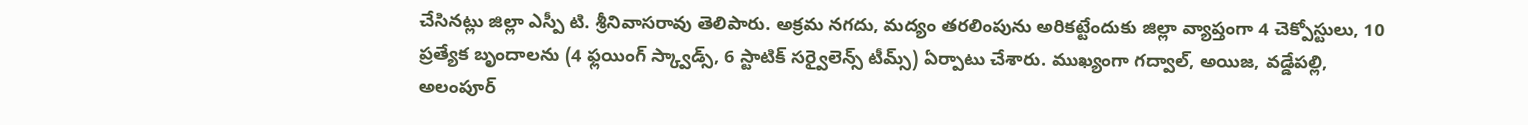చేసినట్లు జిల్లా ఎస్పీ టి. శ్రీనివాసరావు తెలిపారు. అక్రమ నగదు, మద్యం తరలింపును అరికట్టేందుకు జిల్లా వ్యాప్తంగా 4 చెక్పోస్టులు, 10 ప్రత్యేక బృందాలను (4 ఫ్లయింగ్ స్క్వాడ్స్, 6 స్టాటిక్ సర్వైలెన్స్ టీమ్స్) ఏర్పాటు చేశారు. ముఖ్యంగా గద్వాల్, అయిజ, వడ్డేపల్లి, అలంపూర్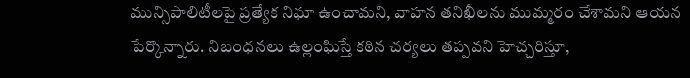మున్సిపాలిటీలపై ప్రత్యేక నిఘా ఉంచామని, వాహన తనిఖీలను ముమ్మరం చేశామని ఆయన పేర్కొన్నారు. నిబంధనలు ఉల్లంఘిస్తే కఠిన చర్యలు తప్పవని హెచ్చరిస్తూ,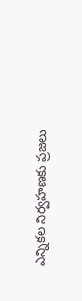ఎన్నికల నిర్వహణకు ప్రజలు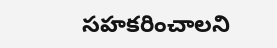సహకరించాలని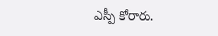ఎస్పీ కోరారు.